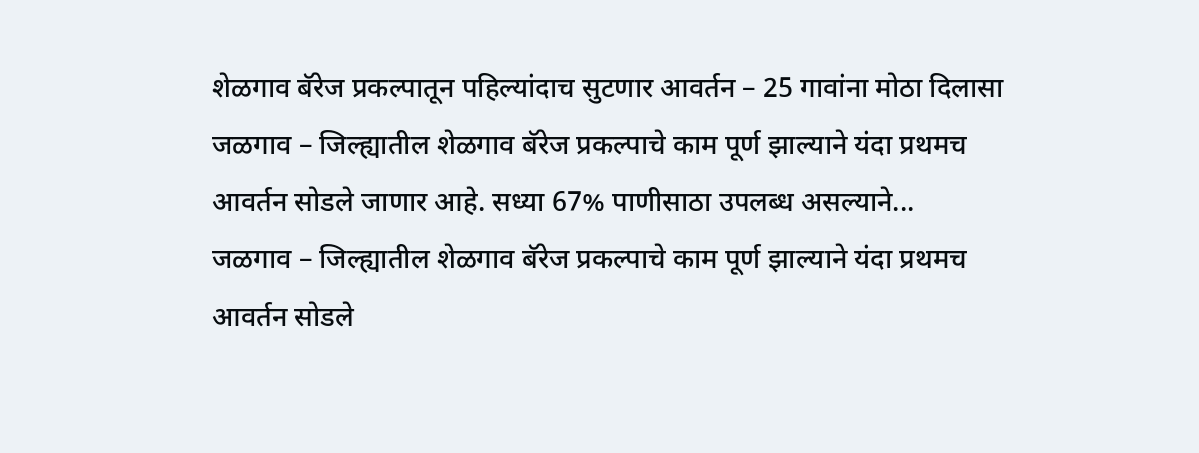शेळगाव बॅरेज प्रकल्पातून पहिल्यांदाच सुटणार आवर्तन – 25 गावांना मोठा दिलासा
जळगाव – जिल्ह्यातील शेळगाव बॅरेज प्रकल्पाचे काम पूर्ण झाल्याने यंदा प्रथमच आवर्तन सोडले जाणार आहे. सध्या 67% पाणीसाठा उपलब्ध असल्याने...
जळगाव – जिल्ह्यातील शेळगाव बॅरेज प्रकल्पाचे काम पूर्ण झाल्याने यंदा प्रथमच आवर्तन सोडले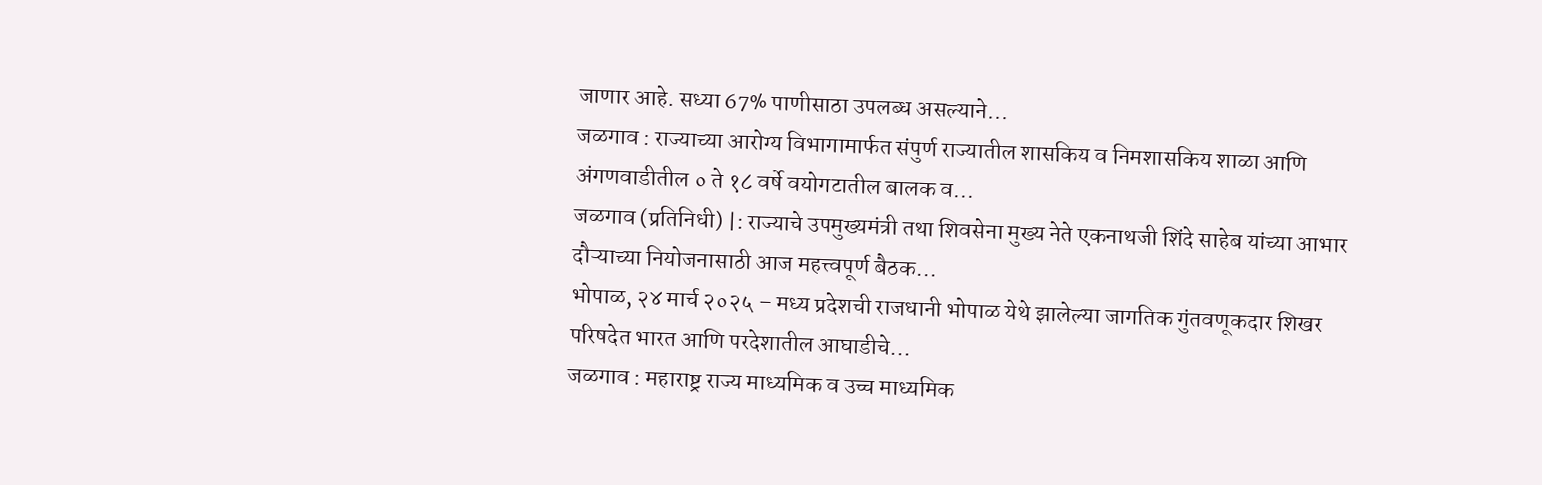जाणार आहे. सध्या 67% पाणीसाठा उपलब्ध असल्याने...
जळगाव : राज्याच्या आरोग्य विभागामार्फत संपुर्ण राज्यातील शासकिय व निमशासकिय शाळा आणि अंगणवाडीतील ० ते १८ वर्षे वयोगटातील बालक व...
जळगाव (प्रतिनिधी) |: राज्याचे उपमुख्यमंत्री तथा शिवसेना मुख्य नेते एकनाथजी शिंदे साहेब यांच्या आभार दौऱ्याच्या नियोजनासाठी आज महत्त्वपूर्ण बैठक...
भोपाळ, २४ मार्च २०२५ – मध्य प्रदेशची राजधानी भोपाळ येथे झालेल्या जागतिक गुंतवणूकदार शिखर परिषदेत भारत आणि परदेशातील आघाडीचे...
जळगाव : महाराष्ट्र राज्य माध्यमिक व उच्च माध्यमिक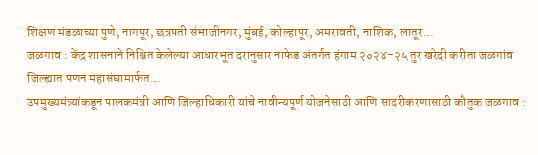शिक्षण मंडळाच्या पुणे, नागपूर, छत्रपती संभाजीनगर, मुंबई, कोल्हापूर, अमरावती, नाशिक, लातूर...
जळगाव : केंद्र शासनाने निश्चित केलेल्या आधारभूत दरानुसार नाफेड अंतर्गत हंगाम २०२४-२५ तुर खरेदी करीता जळगांव जिल्ह्यात पणन महासंघामार्फत...
उपमुख्यमंत्र्यांकडून पालकमंत्री आणि जिल्हाधिकारी यांचे नावीन्यपूर्ण योजनेसाठी आणि सादरीकरणासाठी कौतुक जळगाव :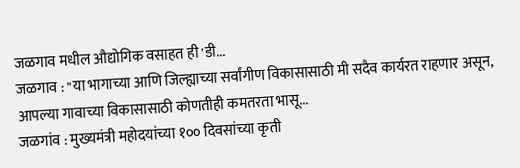जळगाव मधील औद्योगिक वसाहत ही 'डी...
जळगाव : "या भागाच्या आणि जिल्ह्याच्या सर्वांगीण विकासासाठी मी सदैव कार्यरत राहणार असून, आपल्या गावाच्या विकासासाठी कोणतीही कमतरता भासू...
जळगांव : मुख्यमंत्री महोदयांच्या १०० दिवसांच्या कृती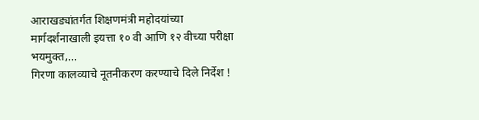आराखड्यांतर्गत शिक्षणमंत्री महोदयांच्या मार्गदर्शनाखाली इयत्ता १० वी आणि १२ वीच्या परीक्षा भयमुक्त,...
गिरणा कालव्याचे नूतनीकरण करण्याचे दिले निर्देश !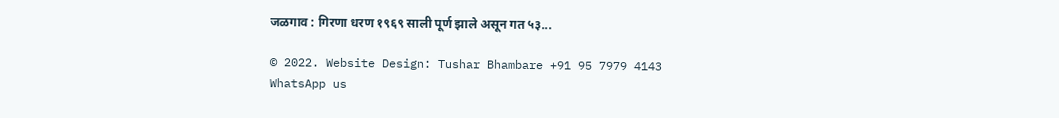जळगाव : गिरणा धरण १९६९ साली पूर्ण झाले असून गत ५३...

© 2022. Website Design: Tushar Bhambare +91 95 7979 4143
WhatsApp us